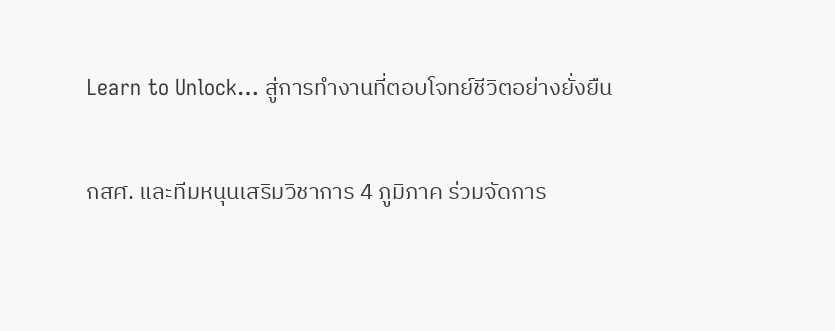Learn to Unlock… สู่การทำงานที่ตอบโจทย์ชีวิตอย่างยั่งยืน

กสศ. และทีมหนุนเสริมวิชาการ 4 ภูมิภาค ร่วมจัดการ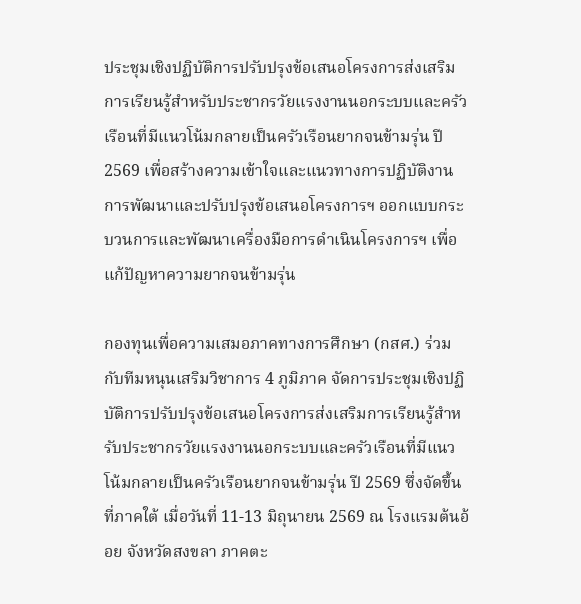ประชุมเชิงปฏิบัติการปรับปรุงข้อเสนอโครงการส่งเสริมการเรียนรู้สำหรับประชากรวัยแรงงานนอกระบบและครัวเรือนที่มีแนวโน้มกลายเป็นครัวเรือนยากจนข้ามรุ่น ปี 2569 เพื่อสร้างความเข้าใจและแนวทางการปฏิบัติงาน การพัฒนาและปรับปรุงข้อเสนอโครงการฯ ออกแบบกระบวนการและพัฒนาเครื่องมือการดำเนินโครงการฯ เพื่อแก้ปัญหาความยากจนข้ามรุ่น

กองทุนเพื่อความเสมอภาคทางการศึกษา (กสศ.) ร่วมกับทีมหนุนเสริมวิชาการ 4 ภูมิภาค จัดการประชุมเชิงปฏิบัติการปรับปรุงข้อเสนอโครงการส่งเสริมการเรียนรู้สำหรับประชากรวัยแรงงานนอกระบบและครัวเรือนที่มีแนวโน้มกลายเป็นครัวเรือนยากจนข้ามรุ่น ปี 2569 ซึ่งจัดขึ้นที่ภาคใต้ เมื่อวันที่ 11-13 มิถุนายน 2569 ณ โรงแรมต้นอ้อย จังหวัดสงขลา ภาคตะ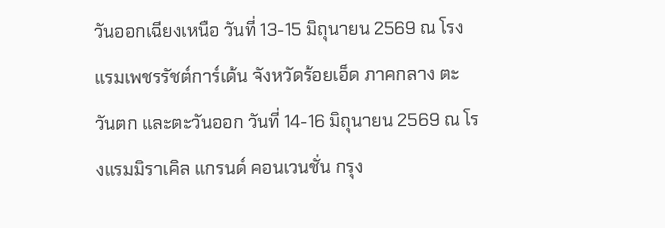วันออกเฉียงเหนือ วันที่ 13-15 มิถุนายน 2569 ณ โรงแรมเพชรรัชต์การ์เด้น จังหวัดร้อยเอ็ด ภาคกลาง ตะวันตก และตะวันออก วันที่ 14-16 มิถุนายน 2569 ณ โรงแรมมิราเคิล แกรนด์ คอนเวนชั่น กรุง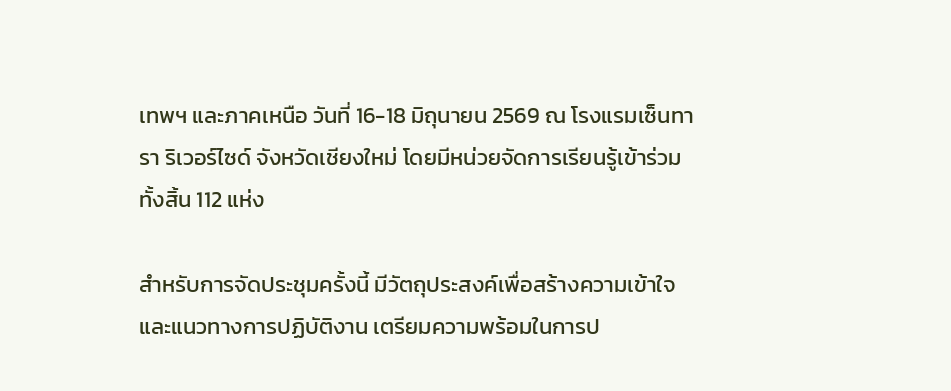เทพฯ และภาคเหนือ วันที่ 16-18 มิถุนายน 2569 ณ โรงแรมเซ็นทารา ริเวอร์ไซด์ จังหวัดเชียงใหม่ โดยมีหน่วยจัดการเรียนรู้เข้าร่วมทั้งสิ้น 112 แห่ง

สำหรับการจัดประชุมครั้งนี้ มีวัตถุประสงค์เพื่อสร้างความเข้าใจและแนวทางการปฏิบัติงาน เตรียมความพร้อมในการป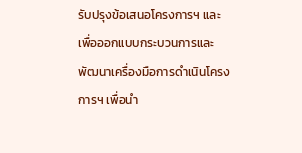รับปรุงข้อเสนอโครงการฯ และเพื่อออกแบบกระบวนการและพัฒนาเครื่องมือการดำเนินโครงการฯ เพื่อนำ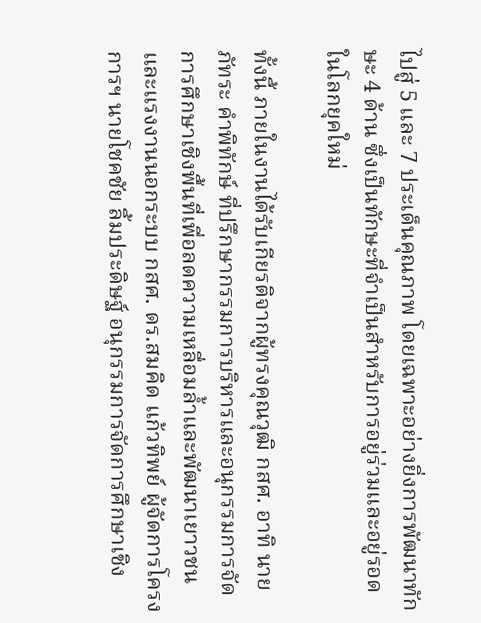ไปสู่ 5 และ 7 ประเด็นคุณภาพ โดยเฉพาะอย่างยิ่งการพัฒนาทักษะ 4 ด้าน ซึ่งเป็นทักษะที่จำเป็นสำหรับการอยู่ร่วมและอยู่รอดในโลกยุคใหม่

ทั้งนี้ ภายในงานได้รับเกียรติจากผู้ทรงคุณวุฒิ กสศ. อาทิ นายภัทระ คำพิทักษ์ ที่ปรึกษากรรมการบริหารและอนุกรรมการจัดการศึกษาเชิงพื้นที่เพื่อลดความเหลื่อมล้ำและพัฒนาเยาวชนและแรงงานนอกระบบ กสศ. ดร.สมคิด แก้วทิพย์ ผู้จัดการโครงการฯ นายโชคชัย ลิ้มประดิษฐ์ อนุกรรมการจัดการศึกษาเชิง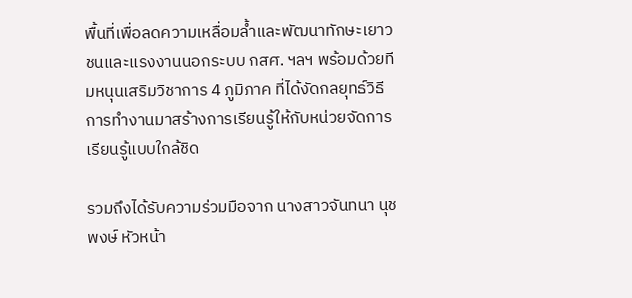พื้นที่เพื่อลดความเหลื่อมล้ำและพัฒนาทักษะเยาวชนและแรงงานนอกระบบ กสศ. ฯลฯ พร้อมด้วยทีมหนุนเสริมวิชาการ 4 ภูมิภาค ที่ได้งัดกลยุทธ์วิธีการทำงานมาสร้างการเรียนรู้ให้กับหน่วยจัดการเรียนรู้แบบใกล้ชิด

รวมถึงได้รับความร่วมมือจาก นางสาวจันทนา นุชพงษ์ หัวหน้า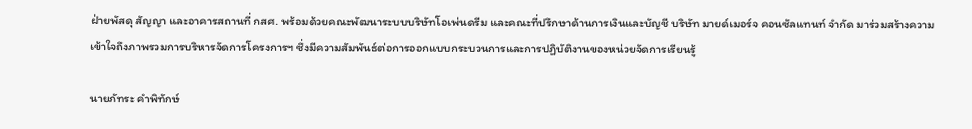ฝ่ายพัสดุ สัญญา และอาคารสถานที่ กสศ. พร้อมด้วยคณะพัฒนาระบบบริษัทโอเพ่นดรีม และคณะที่ปรึกษาด้านการเงินและบัญชี บริษัท มายด์เมอร์จ คอนซัลแทนท์ จำกัด มาร่วมสร้างความเข้าใจถึงภาพรวมการบริหารจัดการโครงการฯ ซึ่งมีความสัมพันธ์ต่อการออกแบบกระบวนการและการปฏิบัติงานของหน่วยจัดการเรียนรู้

นายภัทระ คำพิทักษ์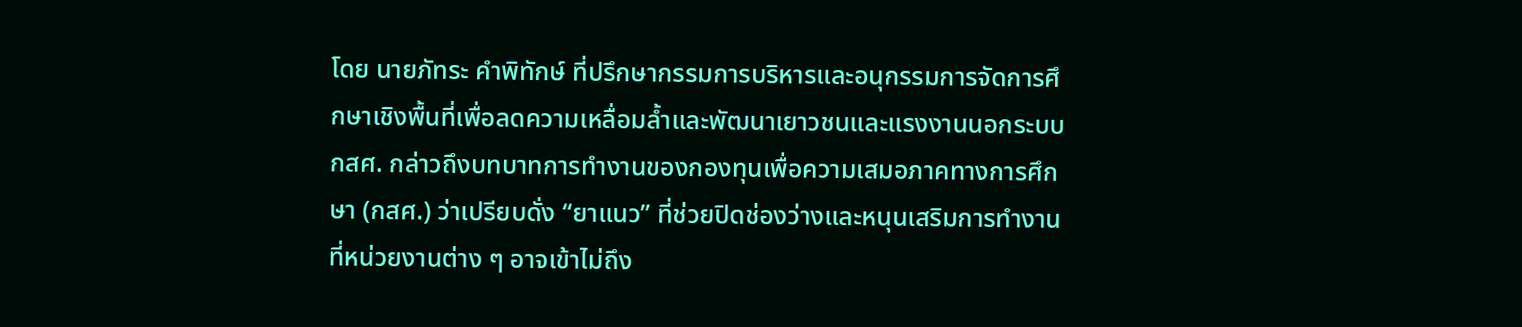โดย นายภัทระ คำพิทักษ์ ที่ปรึกษากรรมการบริหารและอนุกรรมการจัดการศึกษาเชิงพื้นที่เพื่อลดความเหลื่อมล้ำและพัฒนาเยาวชนและแรงงานนอกระบบ กสศ. กล่าวถึงบทบาทการทำงานของกองทุนเพื่อความเสมอภาคทางการศึกษา (กสศ.) ว่าเปรียบดั่ง “ยาแนว” ที่ช่วยปิดช่องว่างและหนุนเสริมการทำงานที่หน่วยงานต่าง ๆ อาจเข้าไม่ถึง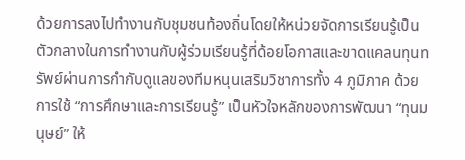ด้วยการลงไปทำงานกับชุมชนท้องถิ่นโดยให้หน่วยจัดการเรียนรู้เป็นตัวกลางในการทำงานกับผู้ร่วมเรียนรู้ที่ด้อยโอกาสและขาดแคลนทุนทรัพย์ผ่านการกำกับดูแลของทีมหนุนเสริมวิชาการทั้ง 4 ภูมิภาค ด้วยการใช้ “การศึกษาและการเรียนรู้” เป็นหัวใจหลักของการพัฒนา “ทุนมนุษย์” ให้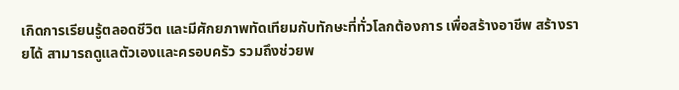เกิดการเรียนรู้ตลอดชีวิต และมีศักยภาพทัดเทียมกับทักษะที่ทั่วโลกต้องการ เพื่อสร้างอาชีพ สร้างรายได้ สามารถดูแลตัวเองและครอบครัว รวมถึงช่วยพ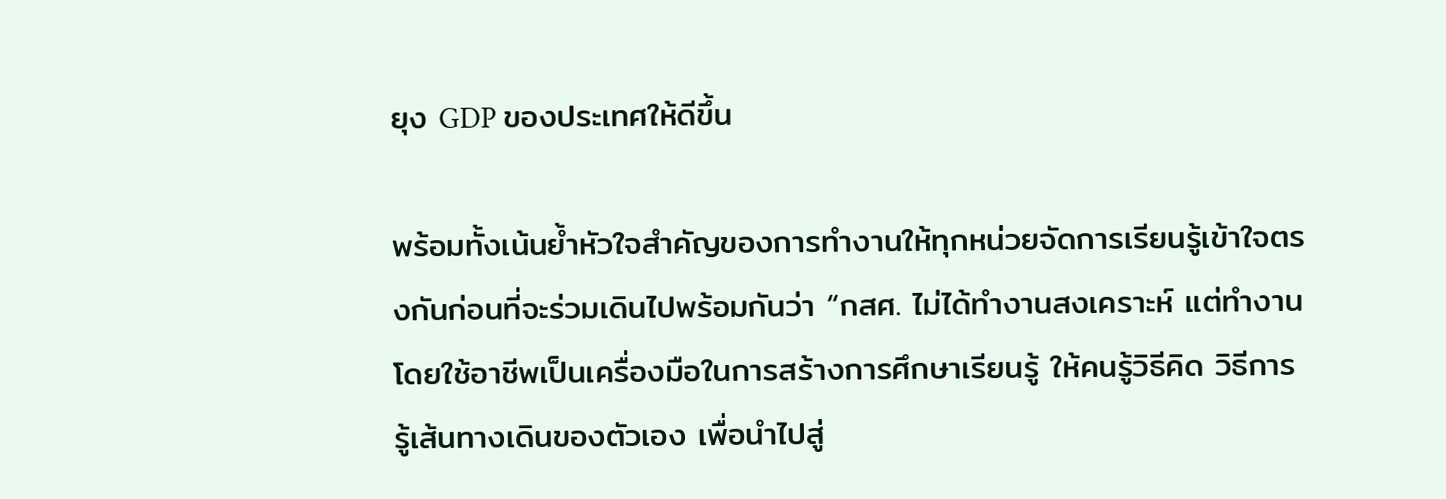ยุง GDP ของประเทศให้ดีขึ้น

พร้อมทั้งเน้นย้ำหัวใจสำคัญของการทำงานให้ทุกหน่วยจัดการเรียนรู้เข้าใจตรงกันก่อนที่จะร่วมเดินไปพร้อมกันว่า “กสศ. ไม่ได้ทำงานสงเคราะห์ แต่ทำงานโดยใช้อาชีพเป็นเครื่องมือในการสร้างการศึกษาเรียนรู้ ให้คนรู้วิธีคิด วิธีการ รู้เส้นทางเดินของตัวเอง เพื่อนำไปสู่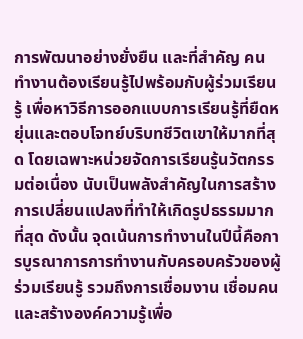การพัฒนาอย่างยั่งยืน และที่สำคัญ คนทำงานต้องเรียนรู้ไปพร้อมกับผู้ร่วมเรียนรู้ เพื่อหาวิธีการออกแบบการเรียนรู้ที่ยืดหยุ่นและตอบโจทย์บริบทชีวิตเขาให้มากที่สุด โดยเฉพาะหน่วยจัดการเรียนรู้นวัตกรรมต่อเนื่อง นับเป็นพลังสำคัญในการสร้างการเปลี่ยนแปลงที่ทำให้เกิดรูปธรรมมากที่สุด ดังนั้น จุดเน้นการทำงานในปีนี้คือการบูรณาการการทำงานกับครอบครัวของผู้ร่วมเรียนรู้ รวมถึงการเชื่อมงาน เชื่อมคน และสร้างองค์ความรู้เพื่อ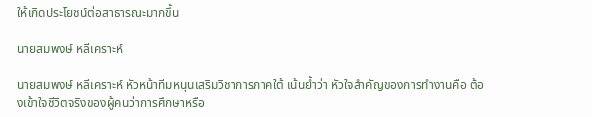ให้เกิดประโยชน์ต่อสาธารณะมากขึ้น

นายสมพงษ์ หลีเคราะห์

นายสมพงษ์ หลีเคราะห์ หัวหน้าทีมหนุนเสริมวิชาการภาคใต้ เน้นย้ำว่า หัวใจสำคัญของการทำงานคือ ต้องเข้าใจชีวิตจริงของผู้คนว่าการศึกษาหรือ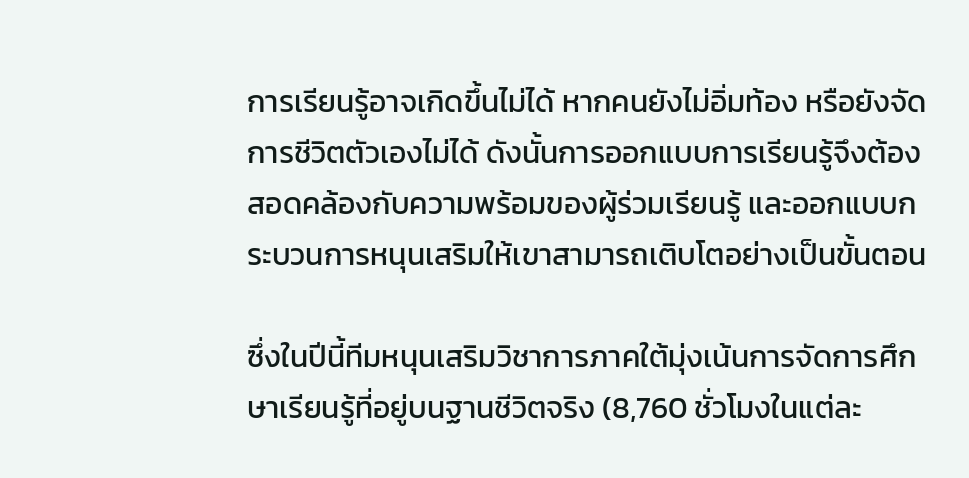การเรียนรู้อาจเกิดขึ้นไม่ได้ หากคนยังไม่อิ่มท้อง หรือยังจัดการชีวิตตัวเองไม่ได้ ดังนั้นการออกแบบการเรียนรู้จึงต้องสอดคล้องกับความพร้อมของผู้ร่วมเรียนรู้ และออกแบบกระบวนการหนุนเสริมให้เขาสามารถเติบโตอย่างเป็นขั้นตอน

ซึ่งในปีนี้ทีมหนุนเสริมวิชาการภาคใต้มุ่งเน้นการจัดการศึกษาเรียนรู้ที่อยู่บนฐานชีวิตจริง (8,760 ชั่วโมงในแต่ละ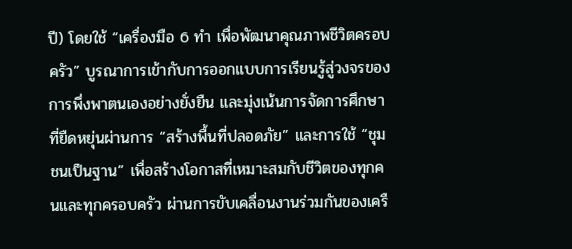ปี) โดยใช้ “เครื่องมือ 6 ทำ เพื่อพัฒนาคุณภาพชีวิตครอบครัว” บูรณาการเข้ากับการออกแบบการเรียนรู้สู่วงจรของการพึ่งพาตนเองอย่างยั่งยืน และมุ่งเน้นการจัดการศึกษาที่ยืดหยุ่นผ่านการ “สร้างพื้นที่ปลอดภัย” และการใช้ “ชุมชนเป็นฐาน” เพื่อสร้างโอกาสที่เหมาะสมกับชีวิตของทุกคนและทุกครอบครัว ผ่านการขับเคลื่อนงานร่วมกันของเครื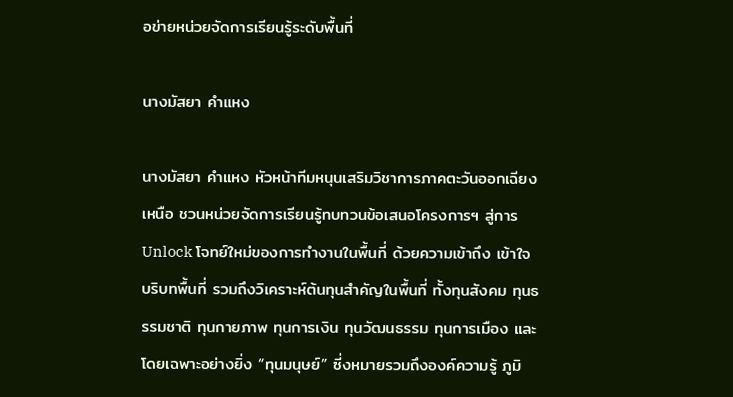อข่ายหน่วยจัดการเรียนรู้ระดับพื้นที่

นางมัสยา คำแหง

นางมัสยา คำแหง หัวหน้าทีมหนุนเสริมวิชาการภาคตะวันออกเฉียงเหนือ ชวนหน่วยจัดการเรียนรู้ทบทวนข้อเสนอโครงการฯ สู่การ Unlock โจทย์ใหม่ของการทำงานในพื้นที่ ด้วยความเข้าถึง เข้าใจ บริบทพื้นที่ รวมถึงวิเคราะห์ต้นทุนสำคัญในพื้นที่ ทั้งทุนสังคม ทุนธรรมชาติ ทุนกายภาพ ทุนการเงิน ทุนวัฒนธรรม ทุนการเมือง และโดยเฉพาะอย่างยิ่ง “ทุนมนุษย์” ซี่งหมายรวมถึงองค์ความรู้ ภูมิ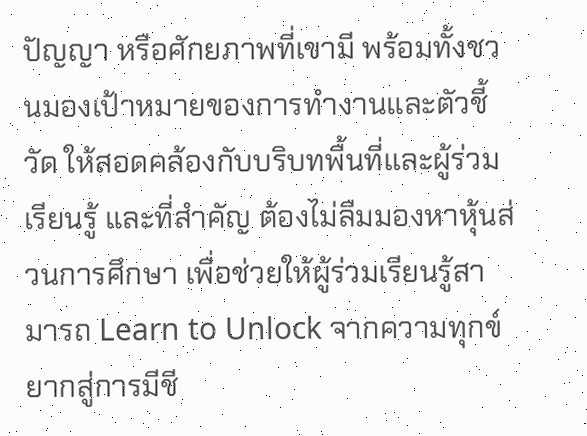ปัญญา หรือศักยภาพที่เขามี พร้อมทั้งชวนมองเป้าหมายของการทำงานและตัวชี้วัด ให้สอดคล้องกับบริบทพื้นที่และผู้ร่วมเรียนรู้ และที่สำคัญ ต้องไม่ลืมมองหาหุ้นส่วนการศึกษา เพื่อช่วยให้ผู้ร่วมเรียนรู้สามารถ Learn to Unlock จากความทุกข์ยากสู่การมีชี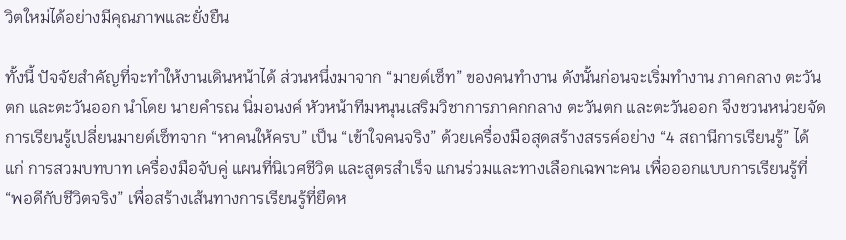วิตใหม่ได้อย่างมีคุณภาพและยั่งยืน

ทั้งนี้ ปัจจัยสำคัญที่จะทำให้งานเดินหน้าได้ ส่วนหนึ่งมาจาก “มายด์เซ็ท” ของคนทำงาน ดังนั้นก่อนจะเริ่มทำงาน ภาคกลาง ตะวันตก และตะวันออก นำโดย นายคำรณ นิ่มอนงค์ หัวหน้าทีมหนุนเสริมวิชาการภาคกกลาง ตะวันตก และตะวันออก จึงชวนหน่วยจัดการเรียนรู้เปลี่ยนมายด์เซ็ทจาก “หาคนให้ครบ” เป็น “เข้าใจคนจริง” ด้วยเครื่องมือสุดสร้างสรรค์อย่าง “4 สถานีการเรียนรู้” ได้แก่ การสวมบทบาท เครื่องมือจับคู่ แผนที่นิเวศชีวิต และสูตรสำเร็จ แกนร่วมและทางเลือกเฉพาะคน เพื่อออกแบบการเรียนรู้ที่ “พอดีกับชีวิตจริง” เพื่อสร้างเส้นทางการเรียนรู้ที่ยืดห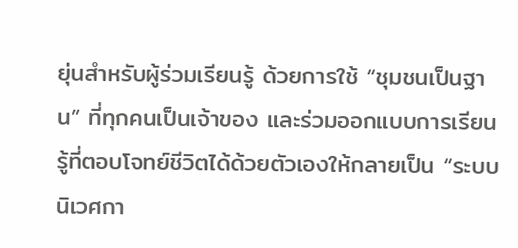ยุ่นสำหรับผู้ร่วมเรียนรู้ ด้วยการใช้ “ชุมชนเป็นฐาน” ที่ทุกคนเป็นเจ้าของ และร่วมออกแบบการเรียนรู้ที่ตอบโจทย์ชีวิตได้ด้วยตัวเองให้กลายเป็น “ระบบนิเวศกา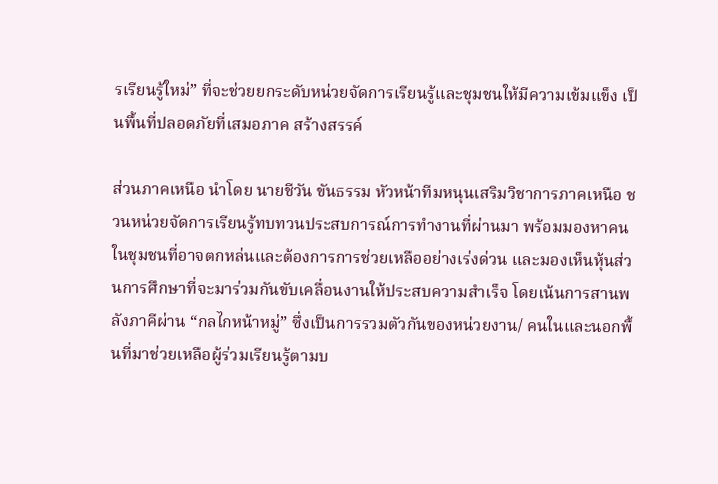รเรียนรู้ใหม่” ที่จะช่วยยกระดับหน่วยจัดการเรียนรู้และชุมชนให้มีความเข้มแข็ง เป็นพื้นที่ปลอดภัยที่เสมอภาค สร้างสรรค์

ส่วนภาคเหนือ นำโดย นายชีวัน ขันธรรม หัวหน้าทีมหนุนเสริมวิชาการภาคเหนือ ชวนหน่วยจัดการเรียนรู้ทบทวนประสบการณ์การทำงานที่ผ่านมา พร้อมมองหาคนในชุมชนที่อาจตกหล่นและต้องการการช่วยเหลืออย่างเร่งด่วน และมองเห็นหุ้นส่วนการศึกษาที่จะมาร่วมกันขับเคลื่อนงานให้ประสบความสำเร็จ โดยเน้นการสานพลังภาคีผ่าน “กลไกหน้าหมู่” ซึ่งเป็นการรวมตัวกันของหน่วยงาน/ คนในและนอกพื้นที่มาช่วยเหลือผู้ร่วมเรียนรู้ตามบ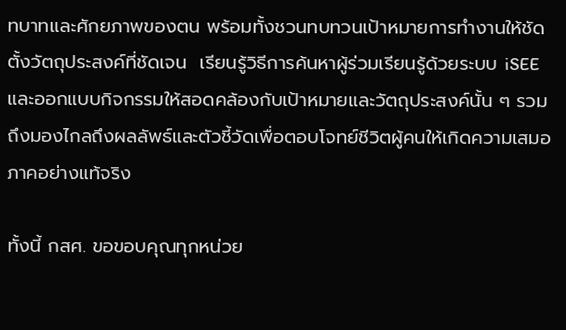ทบาทและศักยภาพของตน พร้อมทั้งชวนทบทวนเป้าหมายการทำงานให้ชัด ตั้งวัตถุประสงค์ที่ชัดเจน  เรียนรู้วิธีการค้นหาผู้ร่วมเรียนรู้ด้วยระบบ iSEE และออกแบบกิจกรรมให้สอดคล้องกับเป้าหมายและวัตถุประสงค์นั้น ๆ รวมถึงมองไกลถึงผลลัพธ์และตัวชี้วัดเพื่อตอบโจทย์ชีวิตผู้คนให้เกิดความเสมอภาคอย่างแท้จริง

ทั้งนี้ กสศ. ขอขอบคุณทุกหน่วย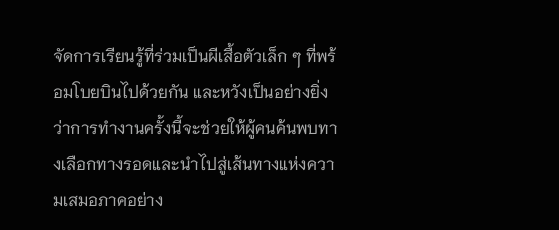จัดการเรียนรู้ที่ร่วมเป็นผีเสื้อตัวเล็ก ๆ ที่พร้อมโบยบินไปด้วยกัน และหวังเป็นอย่างยิ่งว่าการทำงานครั้งนี้จะช่วยให้ผู้คนค้นพบทางเลือกทางรอดและนำไปสู่เส้นทางแห่งความเสมอภาคอย่าง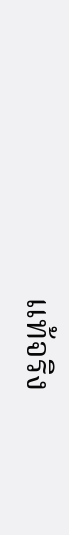แท้จริง